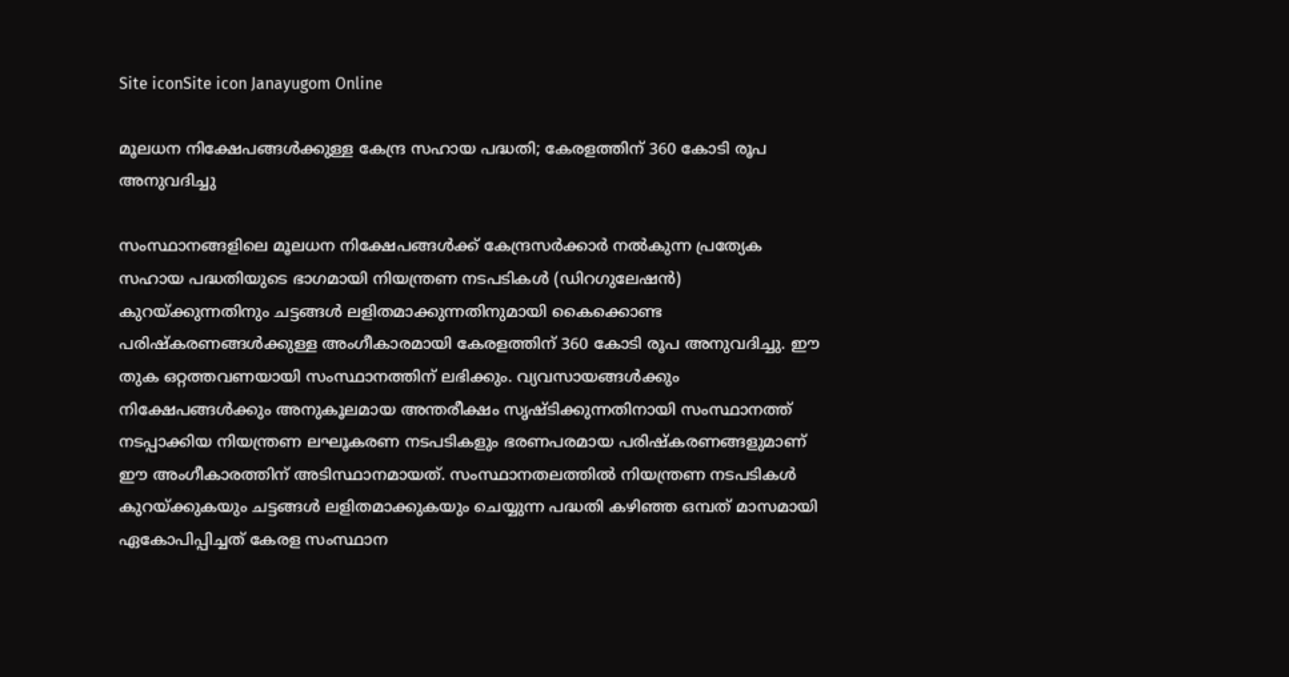Site iconSite icon Janayugom Online

മൂലധന നിക്ഷേപങ്ങൾക്കുള്ള കേന്ദ്ര സഹായ പദ്ധതി; കേരളത്തിന് 360 കോടി രൂപ അനുവദിച്ചു

സംസ്ഥാനങ്ങളിലെ മൂലധന നിക്ഷേപങ്ങൾക്ക് കേന്ദ്രസർക്കാർ നൽകുന്ന പ്രത്യേക സഹായ പദ്ധതിയുടെ ഭാഗമായി നിയന്ത്രണ നടപടികൾ (ഡിറഗുലേഷൻ) കുറയ്ക്കുന്നതിനും ചട്ടങ്ങൾ ലളിതമാക്കുന്നതിനുമായി കൈക്കൊണ്ട പരിഷ്കരണങ്ങൾക്കുള്ള അംഗീകാരമായി കേരളത്തിന് 360 കോടി രൂപ അനുവദിച്ചു. ഈ തുക ഒറ്റത്തവണയായി സംസ്ഥാനത്തിന് ലഭിക്കും. വ്യവസായങ്ങൾക്കും നിക്ഷേപങ്ങൾക്കും അനുകൂലമായ അന്തരീക്ഷം സൃഷ്ടിക്കുന്നതിനായി സംസ്ഥാനത്ത് നടപ്പാക്കിയ നിയന്ത്രണ ലഘൂകരണ നടപടികളും ഭരണപരമായ പരിഷ്കരണങ്ങളുമാണ് ഈ അംഗീകാരത്തിന് അടിസ്ഥാനമായത്. സംസ്ഥാനതലത്തിൽ നിയന്ത്രണ നടപടികൾ കുറയ്ക്കുകയും ചട്ടങ്ങൾ ലളിതമാക്കുകയും ചെയ്യുന്ന പദ്ധതി കഴിഞ്ഞ ഒമ്പത് മാസമായി ഏകോപിപ്പിച്ചത് കേരള സംസ്ഥാന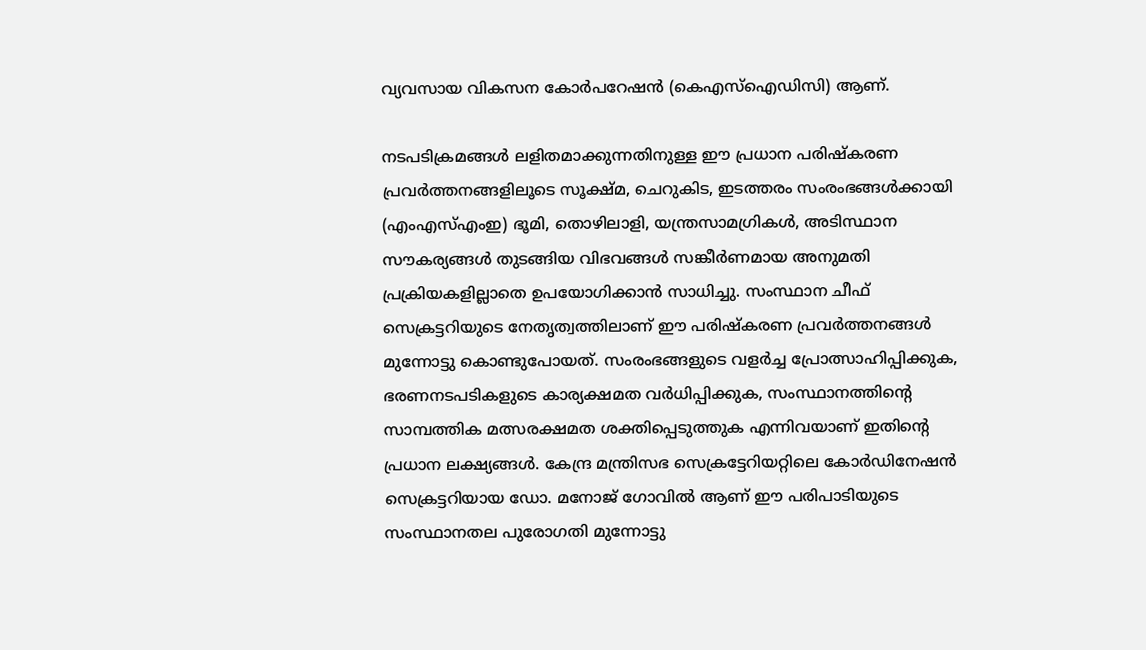വ്യവസായ വികസന കോർപറേഷൻ (കെഎസ്ഐഡിസി) ആണ്.

നടപടിക്രമങ്ങൾ ലളിതമാക്കുന്നതിനുള്ള ഈ പ്രധാന പരിഷ്കരണ പ്രവർത്തനങ്ങളിലൂടെ സൂക്ഷ്മ, ചെറുകിട, ഇടത്തരം സംരംഭങ്ങൾക്കായി (എംഎസ്എംഇ) ഭൂമി, തൊഴിലാളി, യന്ത്രസാമഗ്രികൾ, അടിസ്ഥാന സൗകര്യങ്ങൾ തുടങ്ങിയ വിഭവങ്ങൾ സങ്കീർണമായ അനുമതി പ്രക്രിയകളില്ലാതെ ഉപയോഗിക്കാൻ സാധിച്ചു. സംസ്ഥാന ചീഫ് സെക്രട്ടറിയുടെ നേതൃത്വത്തിലാണ് ഈ പരിഷ്കരണ പ്രവർത്തനങ്ങൾ മുന്നോട്ടു കൊണ്ടുപോയത്. സംരംഭങ്ങളുടെ വളർച്ച പ്രോത്സാഹിപ്പിക്കുക, ഭരണനടപടികളുടെ കാര്യക്ഷമത വർധിപ്പിക്കുക, സംസ്ഥാനത്തിന്റെ സാമ്പത്തിക മത്സരക്ഷമത ശക്തിപ്പെടുത്തുക എന്നിവയാണ് ഇതിന്റെ പ്രധാന ലക്ഷ്യങ്ങൾ. കേന്ദ്ര മന്ത്രിസഭ സെക്രട്ടേറിയറ്റിലെ കോർഡിനേഷൻ സെക്രട്ടറിയായ ഡോ. മനോജ് ഗോവിൽ ആണ് ഈ പരിപാടിയുടെ സംസ്ഥാനതല പുരോഗതി മുന്നോട്ടു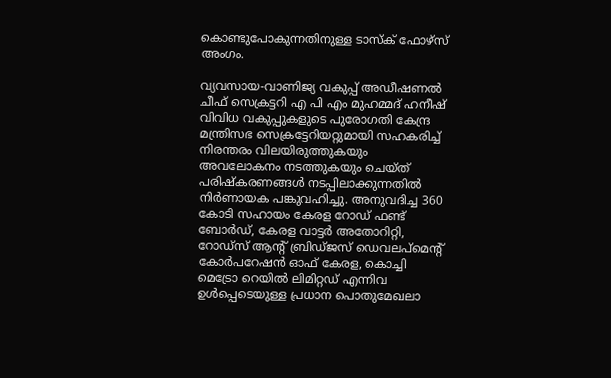കൊണ്ടുപോകുന്നതിനുള്ള ടാസ്ക് ഫോഴ്സ് അംഗം.

വ്യവസായ‑വാണിജ്യ വകുപ്പ് അഡീഷണൽ ചീഫ് സെക്രട്ടറി എ പി എം മുഹമ്മദ് ഹനീഷ് വിവിധ വകുപ്പുകളുടെ പുരോഗതി കേന്ദ്ര മന്ത്രിസഭ സെക്രട്ടേറിയറ്റുമായി സഹകരിച്ച് നിരന്തരം വിലയിരുത്തുകയും അവലോകനം നടത്തുകയും ചെയ്ത് പരിഷ്കരണങ്ങൾ നടപ്പിലാക്കുന്നതിൽ നിർണായക പങ്കുവഹിച്ചു. അനുവദിച്ച 360 കോടി സഹായം കേരള റോഡ് ഫണ്ട് ബോർഡ്, കേരള വാട്ടർ അതോറിറ്റി, റോഡ്സ് ആന്റ് ബ്രിഡ്ജസ് ഡെവലപ്മെന്റ് കോർപറേഷൻ ഓഫ് കേരള, കൊച്ചി മെട്രോ റെയിൽ ലിമിറ്റഡ് എന്നിവ ഉൾപ്പെടെയുള്ള പ്രധാന പൊതുമേഖലാ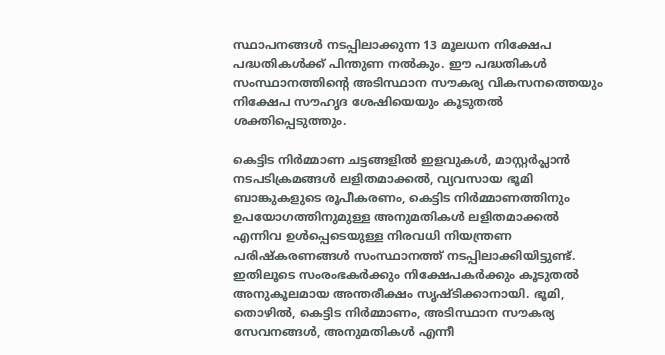സ്ഥാപനങ്ങൾ നടപ്പിലാക്കുന്ന 13 മൂലധന നിക്ഷേപ പദ്ധതികൾക്ക് പിന്തുണ നൽകും. ഈ പദ്ധതികൾ സംസ്ഥാനത്തിന്റെ അടിസ്ഥാന സൗകര്യ വികസനത്തെയും നിക്ഷേപ സൗഹൃദ ശേഷിയെയും കൂടുതൽ ശക്തിപ്പെടുത്തും.

കെട്ടിട നിർമ്മാണ ചട്ടങ്ങളിൽ ഇളവുകൾ, മാസ്റ്റർപ്ലാൻ നടപടിക്രമങ്ങൾ ലളിതമാക്കൽ, വ്യവസായ ഭൂമി ബാങ്കുകളുടെ രൂപീകരണം, കെട്ടിട നിർമ്മാണത്തിനും ഉപയോഗത്തിനുമുള്ള അനുമതികൾ ലളിതമാക്കൽ എന്നിവ ഉൾപ്പെടെയുള്ള നിരവധി നിയന്ത്രണ പരിഷ്കരണങ്ങൾ സംസ്ഥാനത്ത് നടപ്പിലാക്കിയിട്ടുണ്ട്. ഇതിലൂടെ സംരംഭകർക്കും നിക്ഷേപകർക്കും കൂടുതൽ അനുകൂലമായ അന്തരീക്ഷം സൃഷ്ടിക്കാനായി. ഭൂമി, തൊഴിൽ, കെട്ടിട നിർമ്മാണം, അടിസ്ഥാന സൗകര്യ സേവനങ്ങൾ, അനുമതികൾ എന്നീ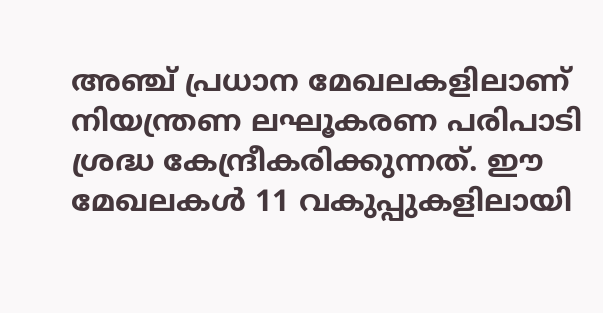അഞ്ച് പ്രധാന മേഖലകളിലാണ് നിയന്ത്രണ ലഘൂകരണ പരിപാടി ശ്രദ്ധ കേന്ദ്രീകരിക്കുന്നത്. ഈ മേഖലകൾ 11 വകുപ്പുകളിലായി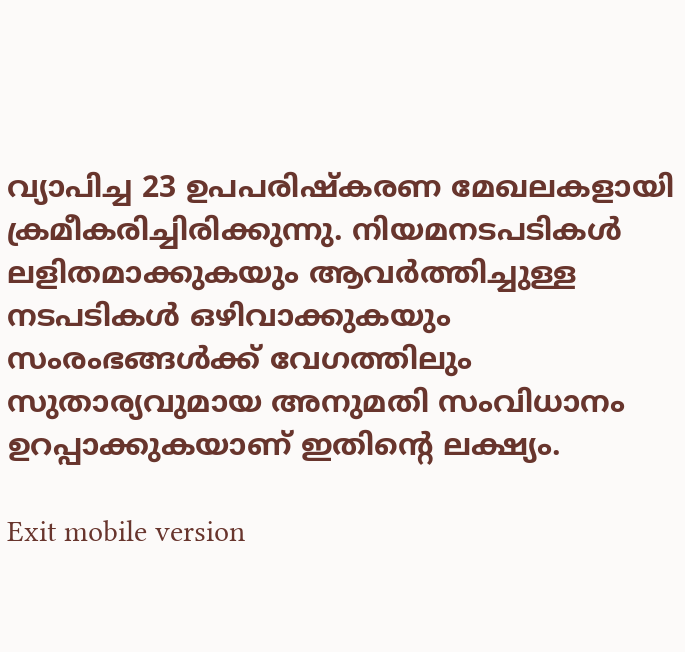വ്യാപിച്ച 23 ഉപപരിഷ്കരണ മേഖലകളായി ക്രമീകരിച്ചിരിക്കുന്നു. നിയമനടപടികൾ ലളിതമാക്കുകയും ആവർത്തിച്ചുള്ള നടപടികൾ ഒഴിവാക്കുകയും സംരംഭങ്ങൾക്ക് വേഗത്തിലും സുതാര്യവുമായ അനുമതി സംവിധാനം ഉറപ്പാക്കുകയാണ് ഇതിന്റെ ലക്ഷ്യം.

Exit mobile version